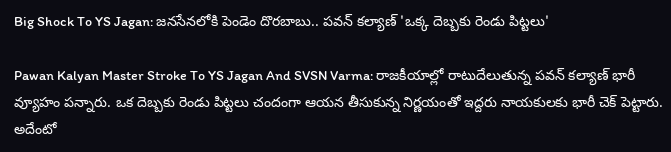Big Shock To YS Jagan: జనసేనలోకి పెండెం దొరబాబు.. పవన్‌ కల్యాణ్‌ 'ఒక్క దెబ్బకు రెండు పిట్టలు'

Pawan Kalyan Master Stroke To YS Jagan And SVSN Varma: రాజకీయాల్లో రాటుదేలుతున్న పవన్‌ కల్యాణ్‌ భారీ వ్యూహం పన్నారు. ఒక దెబ్బకు రెండు పిట్టలు చందంగా ఆయన తీసుకున్న నిర్ణయంతో ఇద్దరు నాయకులకు భారీ చెక్‌ పెట్టారు. అదేంటో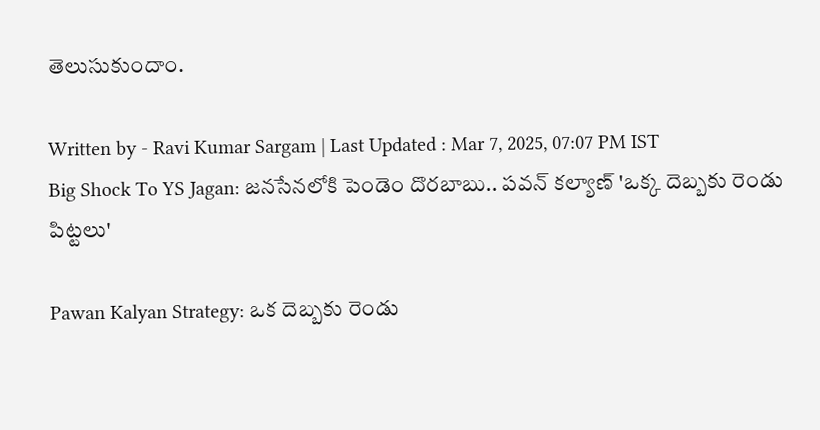తెలుసుకుందాం.

Written by - Ravi Kumar Sargam | Last Updated : Mar 7, 2025, 07:07 PM IST
Big Shock To YS Jagan: జనసేనలోకి పెండెం దొరబాబు.. పవన్‌ కల్యాణ్‌ 'ఒక్క దెబ్బకు రెండు పిట్టలు'

Pawan Kalyan Strategy: ఒక దెబ్బకు రెండు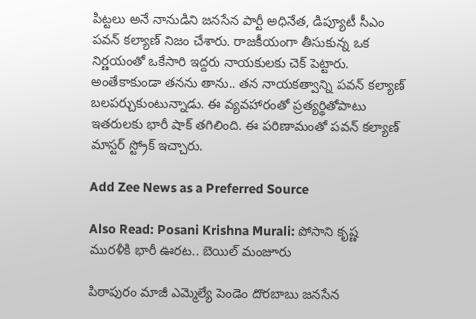పిట్టలు అనే నానుడిని జనసేన పార్టీ అధినేత, డిప్యూటీ సీఎం పవన్‌ కల్యాణ్‌ నిజం చేశారు. రాజకీయంగా తీసుకున్న ఒక నిర్ణయంతో ఒకేసారి ఇద్దరు నాయకులకు చెక్‌ పెట్టారు. అంతేకాకుండా తనను తాను.. తన నాయకత్వాన్ని పవన్‌ కల్యాణ్‌ బలపర్చుకుంటున్నాడు. ఈ వ్యవహారంతో ప్రత్యర్థితోపాటు ఇతరులకు భారీ షాక్‌ తగిలింది. ఈ పరిణామంతో పవన్‌ కల్యాణ్‌ మాస్టర్‌ స్ట్రోక్‌ ఇచ్చారు.

Add Zee News as a Preferred Source

Also Read: Posani Krishna Murali: పోసాని కృష్ణ మురళీకి భారీ ఊరట.. బెయిల్‌ మంజూరు

పిఠాపురం మాజీ ఎమ్మెల్యే పెండెం దొరబాబు జనసేన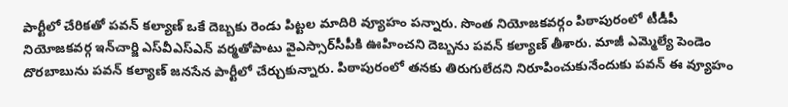పార్టీలో చేరికతో పవన్‌ కల్యాణ్‌ ఒకే దెబ్బకు రెండు పిట్టల మాదిరి వ్యూహం పన్నారు. సొంత నియోజకవర్గం పిఠాపురంలో టీడీపీ నియోజకవర్గ ఇన్‌చార్జి ఎస్‌వీఎస్‌ఎన్‌ వర్మతోపాటు వైఎస్సార్‌సీపీకి ఊహించని దెబ్బను పవన్‌ కల్యాణ్‌ తీశారు. మాజీ ఎమ్మెల్యే పెండెం దొరబాబును పవన్‌ కల్యాణ్‌ జనసేన పార్టీలో చేర్చుకున్నారు. పిఠాపురంలో తనకు తిరుగులేదని నిరూపించుకునేందుకు పవన్‌ ఈ వ్యూహం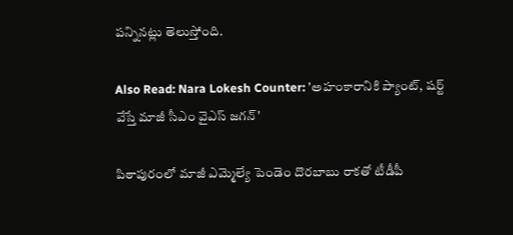పన్నినట్లు తెలుస్తోంది.

Also Read: Nara Lokesh Counter: 'అహంకారానికి ప్యాంట్, షర్ట్ వేస్తే మాజీ సీఎం వైఎస్ జగన్'

పిఠాపురంలో మాజీ ఎమ్మెల్యే పెండెం దొరబాబు రాకతో టీడీపీ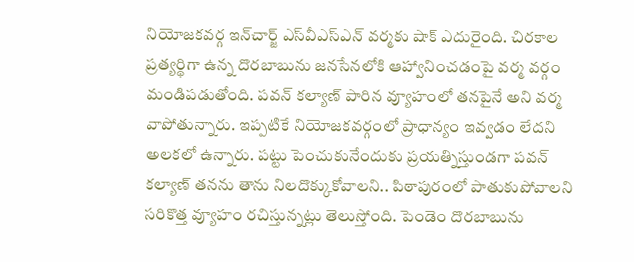నియోజకవర్గ ఇన్‌చార్జ్‌ ఎస్‌వీఎస్‌ఎన్‌ వర్మకు షాక్‌ ఎదురైంది. చిరకాల ప్రత్యర్థిగా ఉన్న దొరబాబును జనసేనలోకి ఆహ్వానించడంపై వర్మ వర్గం మండిపడుతోంది. పవన్‌ కల్యాణ్‌ పారిన వ్యూహంలో తనపైనే అని వర్మ వాపోతున్నారు. ఇప్పటికే నియోజకవర్గంలో ప్రాధాన్యం ఇవ్వడం లేదని అలకలో ఉన్నారు. పట్టు పెంచుకునేందుకు ప్రయత్నిస్తుండగా పవన్‌ కల్యాణ్‌ తనను తాను నిలదొక్కుకోవాలని.. పిఠాపురంలో పాతుకుపోవాలని సరికొత్త వ్యూహం రచిస్తున్నట్లు తెలుస్తోంది. పెండెం దొరబాబును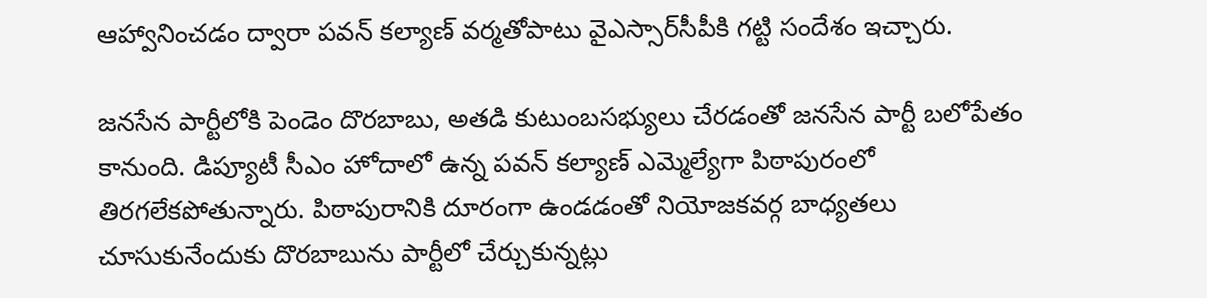ఆహ్వానించడం ద్వారా పవన్‌ కల్యాణ్‌ వర్మతోపాటు వైఎస్సార్‌సీపీకి గట్టి సందేశం ఇచ్చారు.

జనసేన పార్టీలోకి పెండెం దొరబాబు, అతడి కుటుంబసభ్యులు చేరడంతో జనసేన పార్టీ బలోపేతం కానుంది. డిప్యూటీ సీఎం హోదాలో ఉన్న పవన్‌ కల్యాణ్‌ ఎమ్మెల్యేగా పిఠాపురంలో తిరగలేకపోతున్నారు. పిఠాపురానికి దూరంగా ఉండడంతో నియోజకవర్గ బాధ్యతలు చూసుకునేందుకు దొరబాబును పార్టీలో చేర్చుకున్నట్లు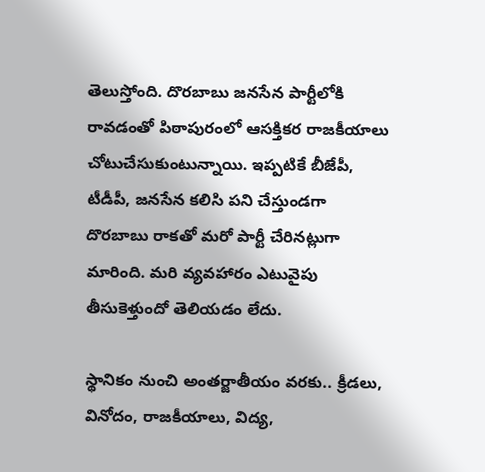తెలుస్తోంది. దొరబాబు జనసేన పార్టీలోకి రావడంతో పిఠాపురంలో ఆసక్తికర రాజకీయాలు చోటుచేసుకుంటున్నాయి. ఇప్పటికే బీజేపీ, టీడీపీ, జనసేన కలిసి పని చేస్తుండగా దొరబాబు రాకతో మరో పార్టీ చేరినట్లుగా మారింది. మరి వ్యవహారం ఎటువైపు తీసుకెళ్తుందో తెలియడం లేదు.

స్థానికం నుంచి అంతర్జాతీయం వరకు.. క్రీడలు, వినోదం, రాజకీయాలు, విద్య,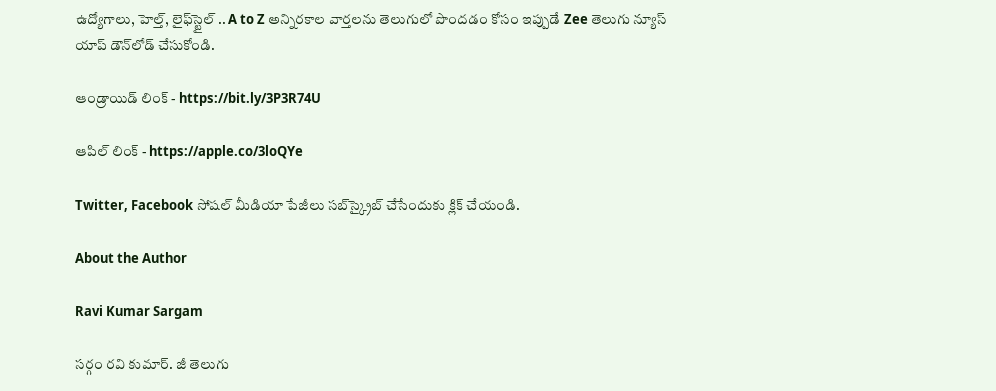ఉద్యోగాలు, హెల్త్, లైఫ్‌స్టైల్ .. A to Z అన్నిరకాల వార్తలను తెలుగులో పొందడం కోసం ఇప్పుడే Zee తెలుగు న్యూస్ యాప్ డౌన్‌లోడ్ చేసుకోండి.

ఆండ్రాయిడ్ లింక్ - https://bit.ly/3P3R74U

ఆపిల్ లింక్ - https://apple.co/3loQYe

Twitter, Facebook సోషల్ మీడియా పేజీలు సబ్‌స్క్రైబ్ చేసేందుకు క్లిక్ చేయండి.

About the Author

Ravi Kumar Sargam

సర్గం రవి కుమార్‌. జీ తెలుగు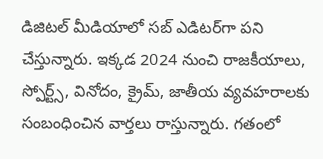డిజిటల్ మీడియాలో సబ్ ఎడిటర్‌గా పని చేస్తున్నారు. ఇక్కడ 2024 నుంచి రాజకీయాలు, స్పోర్ట్స్, వినోదం, క్రైమ్, జాతీయ వ్యవహరాలకు సంబంధించిన వార్తలు రాస్తున్నారు. గతంలో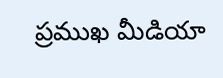ప్రముఖ మీడియా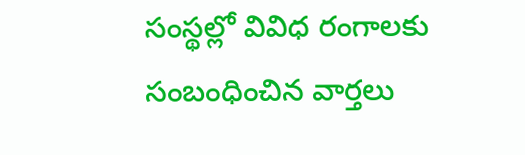సంస్థల్లో వివిధ రంగాలకు సంబంధించిన వార్తలు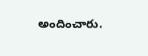అందించారు.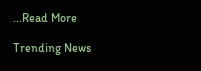...Read More

Trending News